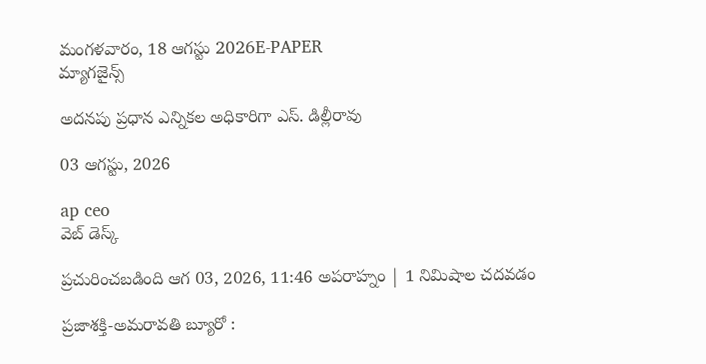మంగళవారం, 18 ఆగస్టు 2026E-PAPER
మ్యాగజైన్స్

అదనపు ప్రధాన ఎన్నికల అధికారిగా ఎస్. డిల్లీరావు

03 ఆగస్టు, 2026

ap ceo
వెబ్ డెస్క్

ప్రచురించబడింది ఆగ 03, 2026, 11:46 అపరాహ్నం | 1 నిమిషాల చదవడం

ప్రజాశక్తి-అమరావతి బ్యూరో :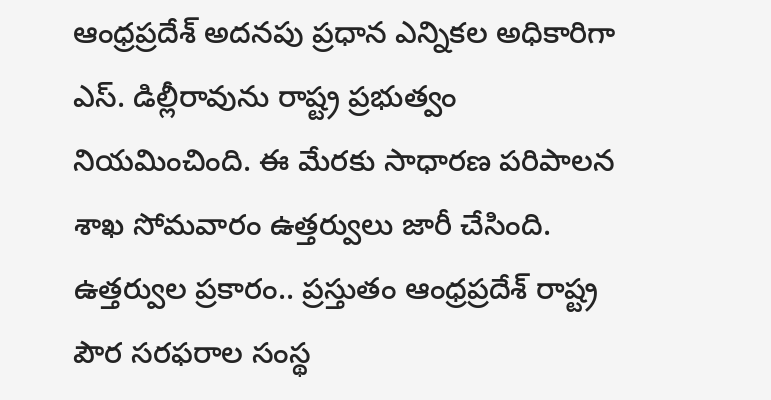ఆంధ్రప్రదేశ్ అదనపు ప్రధాన ఎన్నికల అధికారిగా ఎస్. డిల్లీరావును రాష్ట్ర ప్రభుత్వం నియమించింది. ఈ మేరకు సాధారణ పరిపాలన శాఖ సోమవారం ఉత్తర్వులు జారీ చేసింది. ఉత్తర్వుల ప్రకారం.. ప్రస్తుతం ఆంధ్రప్రదేశ్ రాష్ట్ర పౌర సరఫరాల సంస్థ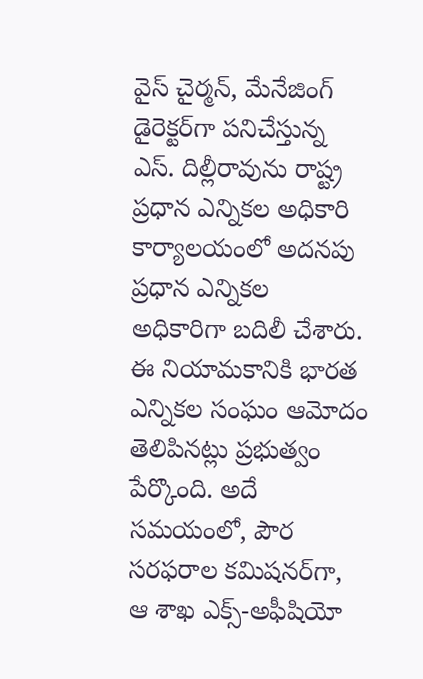వైస్ చైర్మన్, మేనేజింగ్ డైరెక్టర్‌గా పనిచేస్తున్న ఎస్. దిల్లీరావును రాష్ట్ర ప్రధాన ఎన్నికల అధికారి కార్యాలయంలో అదనపు ప్రధాన ఎన్నికల అధికారిగా బదిలీ చేశారు. ఈ నియామకానికి భారత ఎన్నికల సంఘం ఆమోదం తెలిపినట్లు ప్రభుత్వం పేర్కొంది. అదే సమయంలో, పౌర సరఫరాల కమిషనర్‌గా, ఆ శాఖ ఎక్స్-అఫీషియో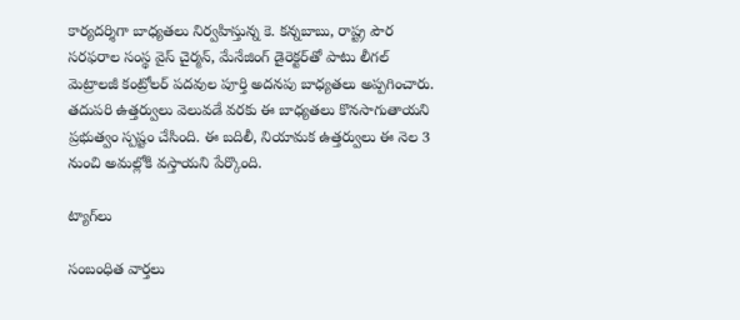కార్యదర్శిగా బాధ్యతలు నిర్వహిస్తున్న కె. కన్నబాబు, రాష్ట్ర పౌర సరఫరాల సంస్థ వైస్ చైర్మన్, మేనేజింగ్ డైరెక్టర్‌తో పాటు లీగల్ మెట్రాలజీ కంట్రోలర్ పదవుల పూర్తి అదనపు బాధ్యతలు అప్పగించారు. తదుపరి ఉత్తర్వులు వెలువడే వరకు ఈ బాధ్యతలు కొనసాగుతాయని ప్రభుత్వం స్పష్టం చేసింది. ఈ బదిలీ, నియామక ఉత్తర్వులు ఈ నెల 3 నుంచి అమల్లోకి వస్తాయని పేర్కొంది.

ట్యాగ్‌లు

సంబంధిత వార్తలు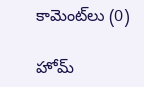కామెంట్‌లు (0)

హోమ్